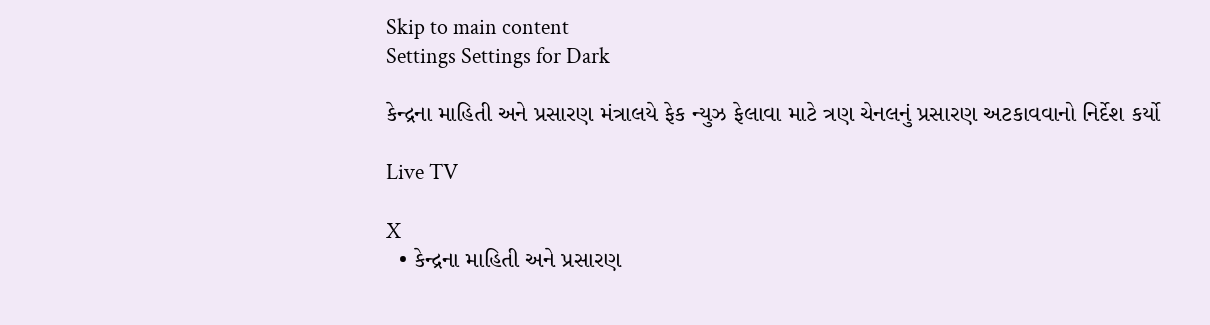Skip to main content
Settings Settings for Dark

કેન્દ્રના માહિતી અને પ્રસારણ મંત્રાલયે ફેક ન્યુઝ ફેલાવા માટે ત્રણ ચેનલનું પ્રસારણ અટકાવવાનો નિર્દેશ કર્યો

Live TV

X
  • કેન્દ્રના માહિતી અને પ્રસારણ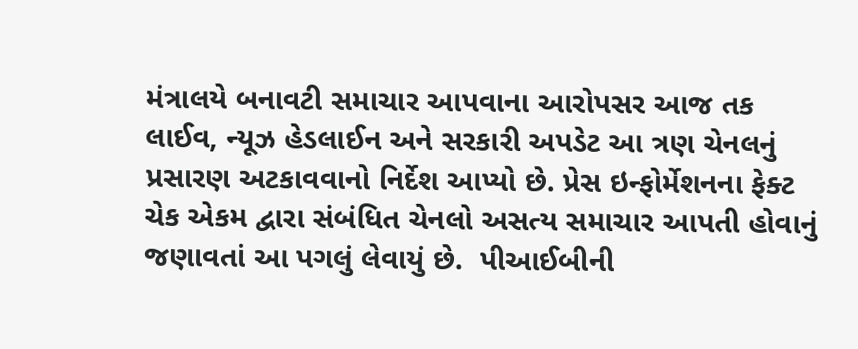મંત્રાલયે બનાવટી સમાચાર આપવાના આરોપસર આજ તક લાઈવ, ન્યૂઝ હેડલાઈન અને સરકારી અપડેટ આ ત્રણ ચેનલનું પ્રસારણ અટકાવવાનો નિર્દેશ આપ્યો છે. પ્રેસ ઇન્ફોર્મેશનના ફેક્ટ ચેક એકમ દ્વારા સંબંધિત ચેનલો અસત્ય સમાચાર આપતી હોવાનું જણાવતાં આ પગલું લેવાયું છે.  પીઆઈબીની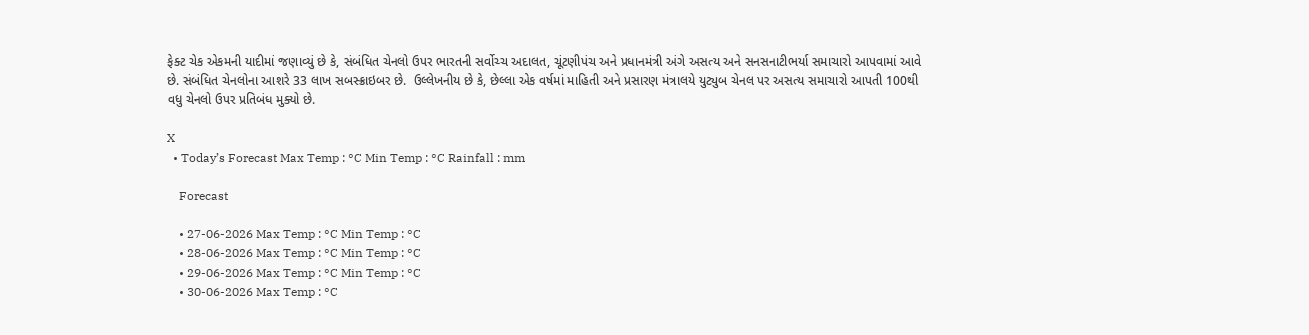ફેક્ટ ચેક એકમની યાદીમાં જણાવ્યું છે કે, સંબંધિત ચેનલો ઉપર ભારતની સર્વોચ્ચ અદાલત, ચૂંટણીપંચ અને પ્રધાનમંત્રી અંગે અસત્ય અને સનસનાટીભર્યા સમાચારો આપવામાં આવે છે. સંબંધિત ચેનલોના આશરે 33 લાખ સબસ્ક્રાઇબર છે.  ઉલ્લેખનીય છે કે, છેલ્લા એક વર્ષમાં માહિતી અને પ્રસારણ મંત્રાલયે યુટ્યુબ ચેનલ પર અસત્ય સમાચારો આપતી 100થી વધુ ચેનલો ઉપર પ્રતિબંધ મુક્યો છે.

X
  • Today’s Forecast Max Temp : °C Min Temp : °C Rainfall : mm

    Forecast

    • 27-06-2026 Max Temp : °C Min Temp : °C
    • 28-06-2026 Max Temp : °C Min Temp : °C
    • 29-06-2026 Max Temp : °C Min Temp : °C
    • 30-06-2026 Max Temp : °C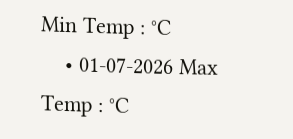Min Temp : °C
    • 01-07-2026 Max Temp : °C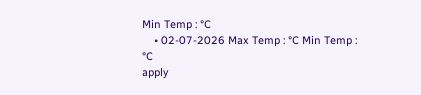Min Temp : °C
    • 02-07-2026 Max Temp : °C Min Temp : °C
apply